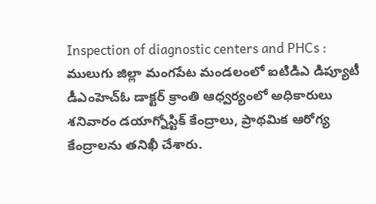Inspection of diagnostic centers and PHCs : ములుగు జిల్లా మంగపేట మండలంలో ఐటిడిఎ డిప్యూటీ డీఎంహెచ్ఓ డాక్టర్ క్రాంతి ఆధ్వర్యంలో అధికారులు శనివారం డయాగ్నోస్టిక్ కేంద్రాలు, ప్రాథమిక ఆరోగ్య కేంద్రాలను తనిఖీ చేశారు.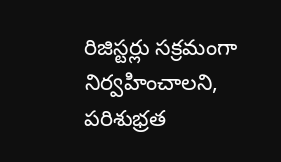రిజిస్టర్లు సక్రమంగా నిర్వహించాలని, పరిశుభ్రత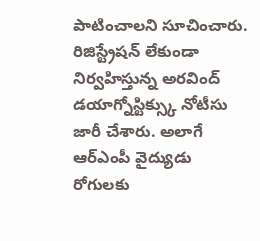పాటించాలని సూచించారు. రిజిస్ట్రేషన్ లేకుండా నిర్వహిస్తున్న అరవింద్ డయాగ్నోస్టిక్స్కు నోటీసు జారీ చేశారు. అలాగే ఆర్ఎంపీ వైద్యుడు రోగులకు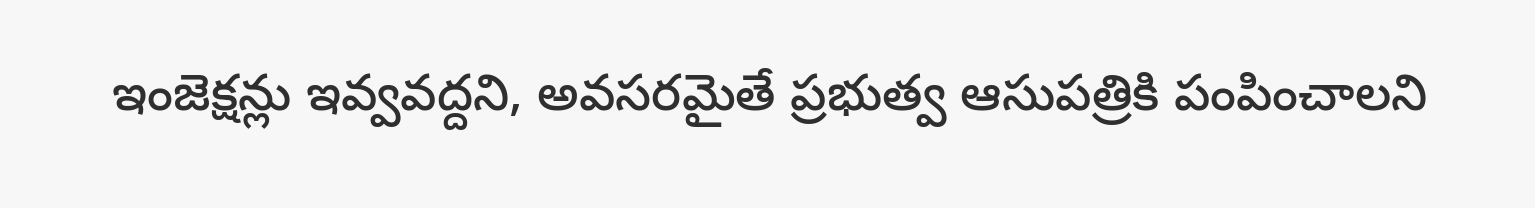ఇంజెక్షన్లు ఇవ్వవద్దని, అవసరమైతే ప్రభుత్వ ఆసుపత్రికి పంపించాలని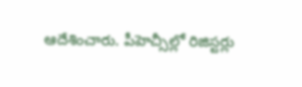ఆదేశించారు. పీహెచ్సీల్లో రిజిస్టర్లు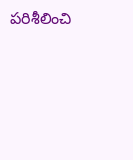పరిశీలించి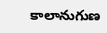కాలానుగుణ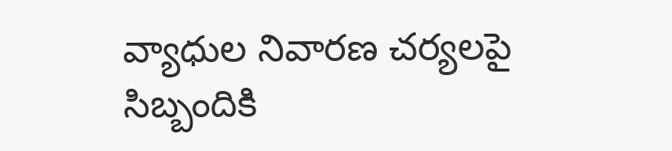వ్యాధుల నివారణ చర్యలపై సిబ్బందికి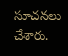సూచనలు చేశారు.